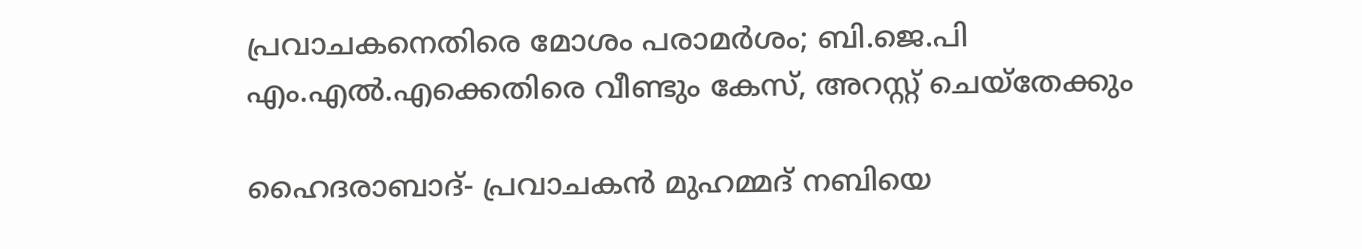പ്രവാചകനെതിരെ മോശം പരാമര്‍ശം; ബി.ജെ.പി എം.എല്‍.എക്കെതിരെ വീണ്ടും കേസ്, അറസ്റ്റ് ചെയ്‌തേക്കും

ഹൈദരാബാദ്- പ്രവാചകന്‍ മുഹമ്മദ് നബിയെ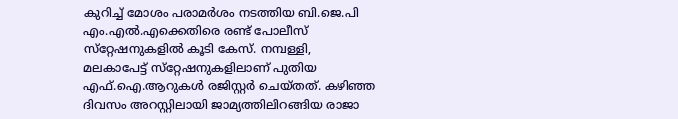കുറിച്ച് മോശം പരാമര്‍ശം നടത്തിയ ബി.ജെ.പി എം.എല്‍.എക്കെതിരെ രണ്ട് പോലീസ് സ്‌റ്റേഷനുകളില്‍ കൂടി കേസ്. നമ്പള്ളി, മലകാപേട്ട് സ്‌റ്റേഷനുകളിലാണ് പുതിയ എഫ്.ഐ.ആറുകള്‍ രജിസ്റ്റര്‍ ചെയ്തത്. കഴിഞ്ഞ ദിവസം അറസ്റ്റിലായി ജാമ്യത്തിലിറങ്ങിയ രാജാ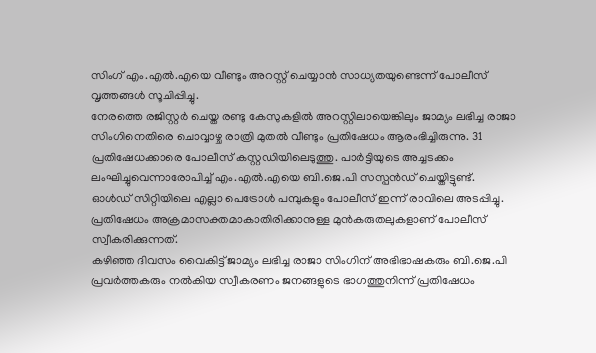സിംഗ് എം.എല്‍.എയെ വീണ്ടും അറസ്റ്റ് ചെയ്യാന്‍ സാധ്യതയുണ്ടെന്ന് പോലീസ് വൃത്തങ്ങള്‍ സൂചിപ്പിച്ചു.
നേരത്തെ രജിസ്റ്റര്‍ ചെയ്ത രണ്ടു കേസുകളില്‍ അറസ്റ്റിലായെങ്കിലും ജാമ്യം ലഭിച്ച രാജാ സിംഗിനെതിരെ ചൊവ്വാഴ്ച രാത്രി മുതല്‍ വീണ്ടും പ്രതിഷേധം ആരംഭിച്ചിരുന്നു. 31 പ്രതിഷേധക്കാരെ പോലീസ് കസ്റ്റഡിയിലെടുത്തു. പാര്‍ട്ടിയുടെ അച്ചടക്കം ലംഘിച്ചുവെന്നാരോപിച്ച് എം.എല്‍.എയെ ബി.ജെ.പി സസ്പന്‍ഡ് ചെയ്തിട്ടുണ്ട്.
ഓള്‍ഡ് സിറ്റിയിലെ എല്ലാ പെട്രോള്‍ പമ്പുകളും പോലീസ് ഇന്ന് രാവിലെ അടപ്പിച്ചു. പ്രതിഷേധം അക്രമാസക്തമാകാതിരിക്കാനുള്ള മുന്‍കരുതലുകളാണ് പോലീസ് സ്വീകരിക്കുന്നത്.
കഴിഞ്ഞ ദിവസം വൈകിട്ട് ജാമ്യം ലഭിച്ച രാജാ സിംഗിന് അഭിഭാഷകരും ബി.ജെ.പി പ്രവര്‍ത്തകരും നല്‍കിയ സ്വീകരണം ജനങ്ങളുടെ ഭാഗത്തുനിന്ന് പ്രതിഷേധം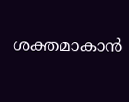ശക്തമാകാന്‍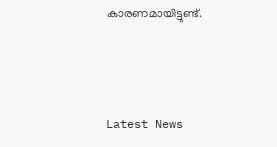കാരണമായിട്ടുണ്ട്.



Latest News